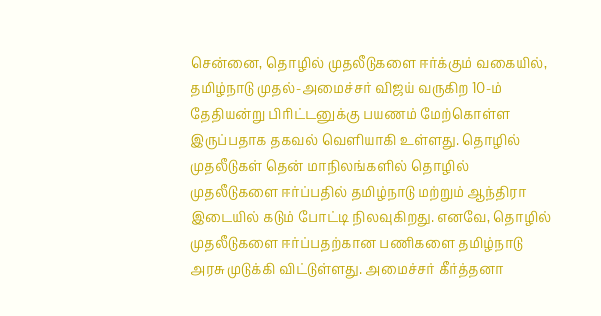சென்னை, தொழில் முதலீடுகளை ஈர்க்கும் வகையில், தமிழ்நாடு முதல்-அமைச்சர் விஜய் வருகிற 10-ம் தேதியன்று பிரிட்டனுக்கு பயணம் மேற்கொள்ள இருப்பதாக தகவல் வெளியாகி உள்ளது. தொழில் முதலீடுகள் தென் மாநிலங்களில் தொழில் முதலீடுகளை ஈர்ப்பதில் தமிழ்நாடு மற்றும் ஆந்திரா இடையில் கடும் போட்டி நிலவுகிறது. எனவே, தொழில் முதலீடுகளை ஈர்ப்பதற்கான பணிகளை தமிழ்நாடு அரசு முடுக்கி விட்டுள்ளது. அமைச்சர் கீர்த்தனா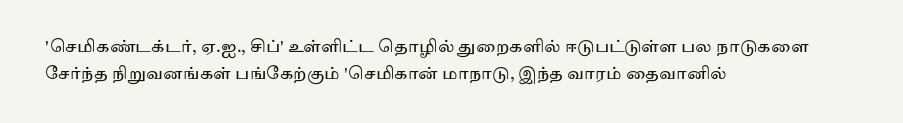'செமிகண்டக்டர், ஏ.ஐ., சிப்' உள்ளிட்ட தொழில் துறைகளில் ஈடுபட்டுள்ள பல நாடுகளை சேர்ந்த நிறுவனங்கள் பங்கேற்கும் 'செமிகான் மாநாடு, இந்த வாரம் தைவானில்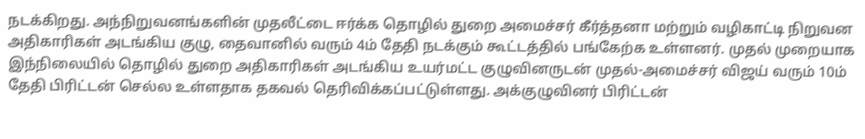நடக்கிறது. அந்நிறுவனங்களின் முதலீட்டை ஈர்க்க தொழில் துறை அமைச்சர் கீர்த்தனா மற்றும் வழிகாட்டி நிறுவன அதிகாரிகள் அடங்கிய குழு, தைவானில் வரும் 4ம் தேதி நடக்கும் கூட்டத்தில் பங்கேற்க உள்ளனர். முதல் முறையாக இந்நிலையில் தொழில் துறை அதிகாரிகள் அடங்கிய உயர்மட்ட குழுவினருடன் முதல்-அமைச்சர் விஜய் வரும் 10ம் தேதி பிரிட்டன் செல்ல உள்ளதாக தகவல் தெரிவிக்கப்பட்டுள்ளது. அக்குழுவினர் பிரிட்டன்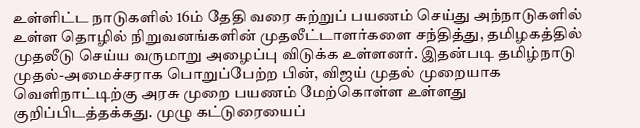உள்ளிட்ட நாடுகளில் 16ம் தேதி வரை சுற்றுப் பயணம் செய்து அந்நாடுகளில் உள்ள தொழில் நிறுவனங்களின் முதலீட்டாளர்களை சந்தித்து, தமிழகத்தில் முதலீடு செய்ய வருமாறு அழைப்பு விடுக்க உள்ளனர். இதன்படி தமிழ்நாடு முதல்-அமைச்சராக பொறுப்பேற்ற பின், விஜய் முதல் முறையாக வெளிநாட்டிற்கு அரசு முறை பயணம் மேற்கொள்ள உள்ளது குறிப்பிடத்தக்கது. முழு கட்டுரையைப்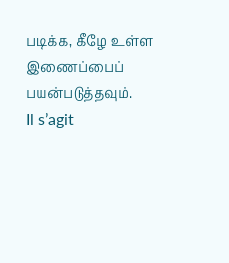படிக்க, கீழே உள்ள இணைப்பைப் பயன்படுத்தவும்.
Il s’agit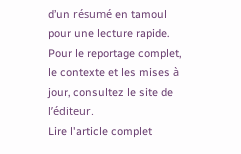d’un résumé en tamoul pour une lecture rapide. Pour le reportage complet, le contexte et les mises à jour, consultez le site de l’éditeur.
Lire l'article complet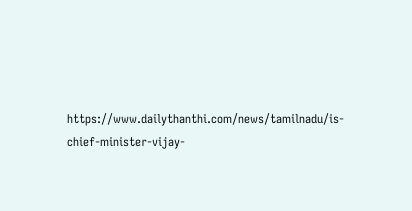https://www.dailythanthi.com/news/tamilnadu/is-chief-minister-vijay-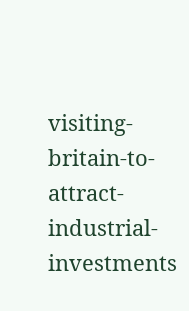visiting-britain-to-attract-industrial-investments